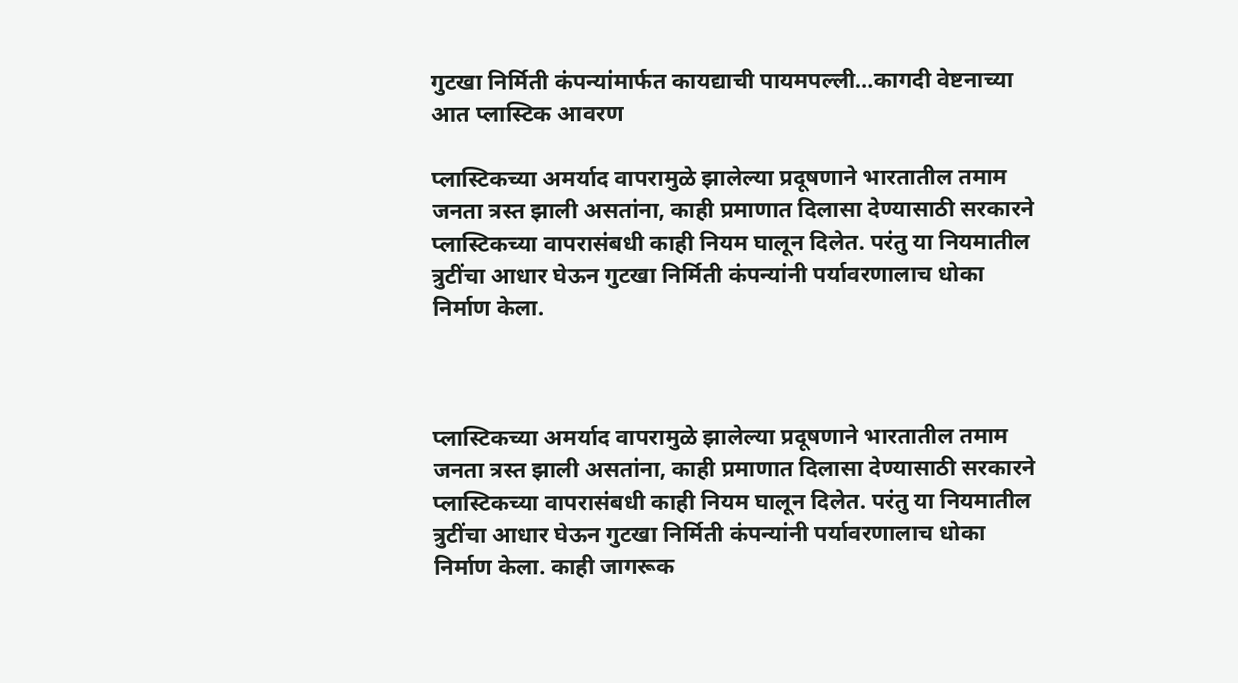गुटखा निर्मिती कंपन्यांमार्फत कायद्याची पायमपल्ली…कागदी वेष्टनाच्या आत प्लास्टिक आवरण

प्लास्टिकच्या अमर्याद वापरामुळे झालेल्या प्रदूषणाने भारतातील तमाम जनता त्रस्त झाली असतांना, काही प्रमाणात दिलासा देण्यासाठी सरकारने प्लास्टिकच्या वापरासंबधी काही नियम घालून दिलेत. परंतु या नियमातील त्रुटींचा आधार घेऊन गुटखा निर्मिती कंपन्यांनी पर्यावरणालाच धोका निर्माण केला.



प्लास्टिकच्या अमर्याद वापरामुळे झालेल्या प्रदूषणाने भारतातील तमाम जनता त्रस्त झाली असतांना, काही प्रमाणात दिलासा देण्यासाठी सरकारने प्लास्टिकच्या वापरासंबधी काही नियम घालून दिलेत. परंतु या नियमातील त्रुटींचा आधार घेऊन गुटखा निर्मिती कंपन्यांनी पर्यावरणालाच धोका निर्माण केला. काही जागरूक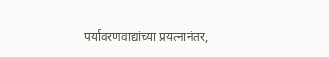पर्यावरणवाद्यांच्या प्रयत्नानंतर,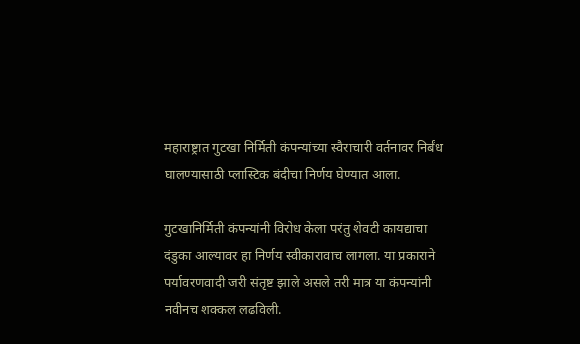महाराष्ट्रात गुटखा निर्मिती कंपन्यांच्या स्वैराचारी वर्तनावर निर्बंध घालण्यासाठी प्लास्टिक बंदीचा निर्णय घेण्यात आला.

गुटखानिर्मिती कंपन्यांनी विरोध केला परंतु शेवटी कायद्याचा दंडुका आल्यावर हा निर्णय स्वीकारावाच लागला. या प्रकाराने पर्यावरणवादी जरी संतृष्ट झाले असले तरी मात्र या कंपन्यांनी नवीनच शक्कल लढविली.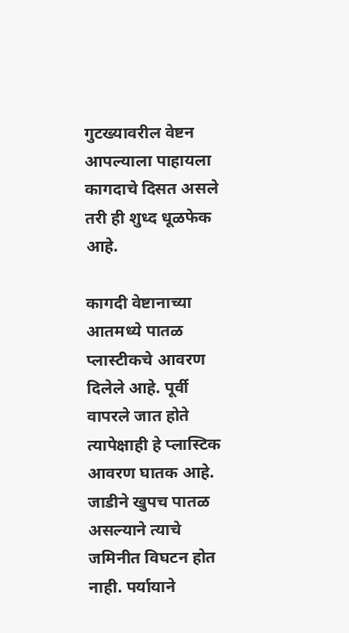गुटख्यावरील वेष्टन आपल्याला पाहायला कागदाचे दिसत असले तरी ही शुध्द धूळफेक आहे.

कागदी वेष्टानाच्या आतमध्ये पातळ प्लास्टीकचे आवरण दिलेले आहे. पूर्वी वापरले जात होते त्यापेक्षाही हे प्लास्टिक आवरण घातक आहे. जाडीने खुपच पातळ असल्याने त्याचे जमिनीत विघटन होत नाही. पर्यायाने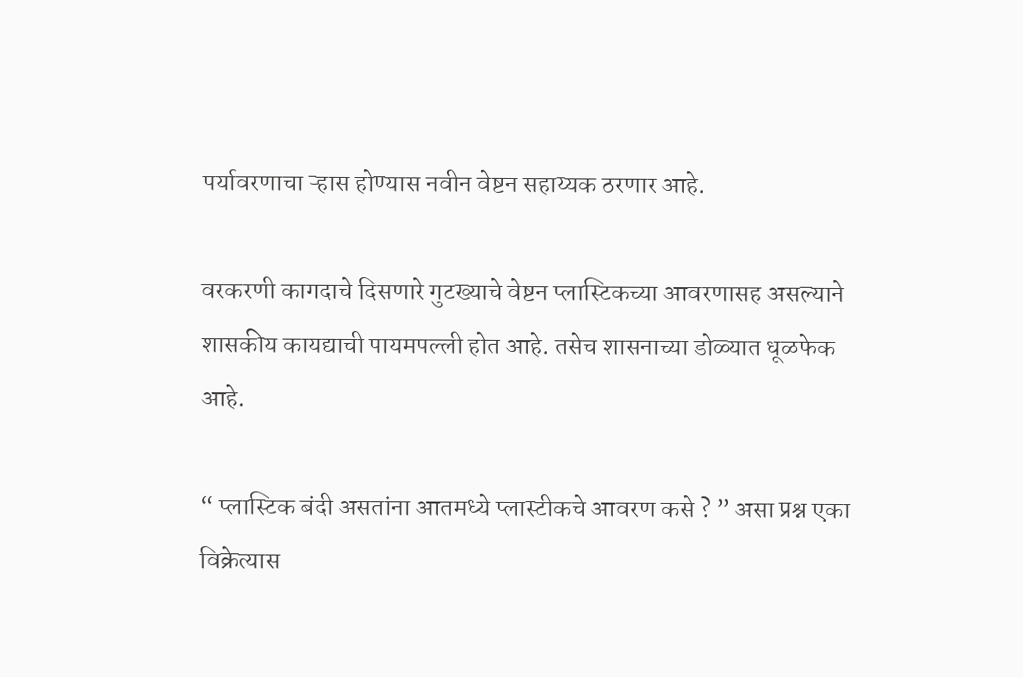पर्यावरणाचा ऱ्हास होण्यास नवीन वेष्टन सहाय्यक ठरणार आहे.

वरकरणी कागदाचे दिसणारे गुटख्याचे वेष्टन प्लास्टिकच्या आवरणासह असल्याने शासकीय कायद्याची पायमपल्ली होत आहे. तसेच शासनाच्या डोळ्यात धूळफेक आहे.

“ प्लास्टिक बंदी असतांना आतमध्ये प्लास्टीकचे आवरण कसे ? ” असा प्रश्न एका विक्रेत्यास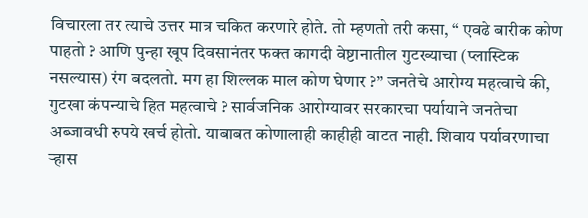विचारला तर त्याचे उत्तर मात्र चकित करणारे होते. तो म्हणतो तरी कसा, “ एवढे बारीक कोण पाहतो ? आणि पुन्हा खूप दिवसानंतर फक्त कागदी वेष्टानातील गुटख्याचा (प्लास्टिक नसल्यास) रंग बदलतो. मग हा शिल्लक माल कोण घेणार ?” जनतेचे आरोग्य महत्वाचे की, गुटखा कंपन्याचे हित महत्वाचे ? सार्वजनिक आरोग्यावर सरकारचा पर्यायाने जनतेचा अब्जावधी रुपये खर्च होतो. याबाबत कोणालाही काहीही वाटत नाही. शिवाय पर्यावरणाचा ऱ्हास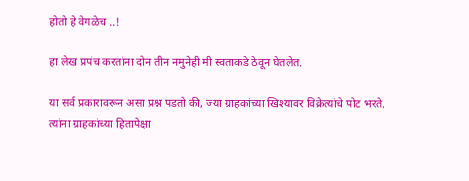होतो हे वेगळेच ..!

हा लेख प्रपंच करतांना दोन तीन नमुनेही मी स्वताकडे ठेवून घेतलेत.

या सर्व प्रकारावरून असा प्रश्न पडतो की, ज्या ग्राहकांच्या खिश्यावर विक्रेत्यांचे पोट भरते. त्यांना ग्राहकांच्या हितापेक्षा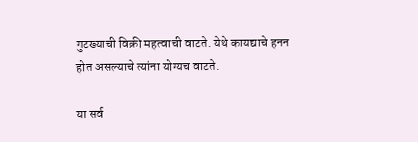गुटख्याची विक्री महत्वाची वाटते. येथे कायद्याचे हनन होत असल्याचे त्यांना योग्यच वाटते.

या सर्व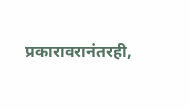प्रकारावरानंतरही,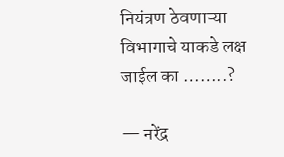नियंत्रण ठेवणाऱ्या विभागाचे याकडे लक्ष जाईल का ……..?

— नरेंद्र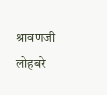श्रावणजी लोहबरे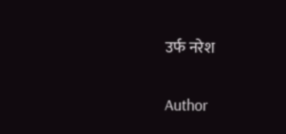उर्फ नरेश

Author